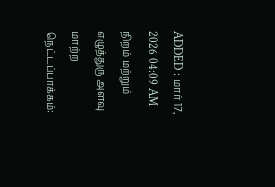ADDED : மார் 17, 2026 04:09 AM
நிறம் மற்றும் எழுத்துரு அளவு மாற்ற
நெட்டப்பாக்கம்: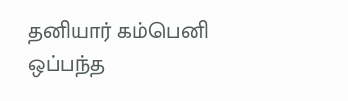தனியார் கம்பெனி ஒப்பந்த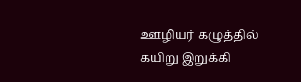ஊழியர் கழுத்தில் கயிறு இறுக்கி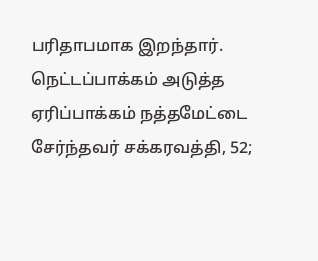பரிதாபமாக இறந்தார்.
நெட்டப்பாக்கம் அடுத்த ஏரிப்பாக்கம் நத்தமேட்டை சேர்ந்தவர் சக்கரவத்தி, 52;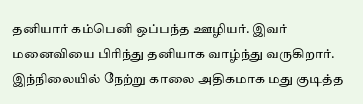தனியார் கம்பெனி ஒப்பந்த ஊழியர். இவர் மனைவியை பிரிந்து தனியாக வாழ்ந்து வருகிறார். இந்நிலையில் நேற்று காலை அதிகமாக மது குடித்த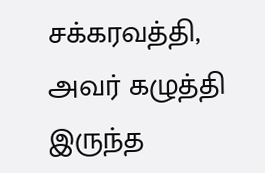சக்கரவத்தி, அவர் கழுத்தி இருந்த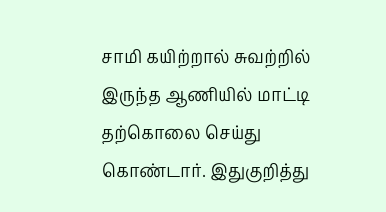சாமி கயிற்றால் சுவற்றில் இருந்த ஆணியில் மாட்டி தற்கொலை செய்து கொண்டார். இதுகுறித்து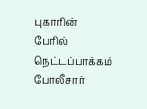புகாரின் பேரில் நெட்டப்பாக்கம் போலீசார்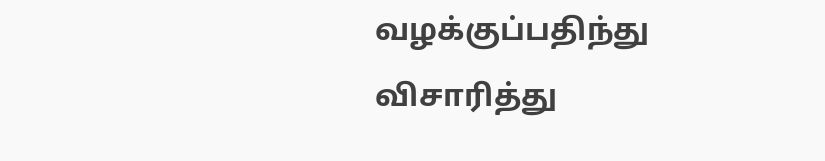வழக்குப்பதிந்து விசாரித்து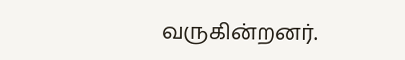வருகின்றனர்.